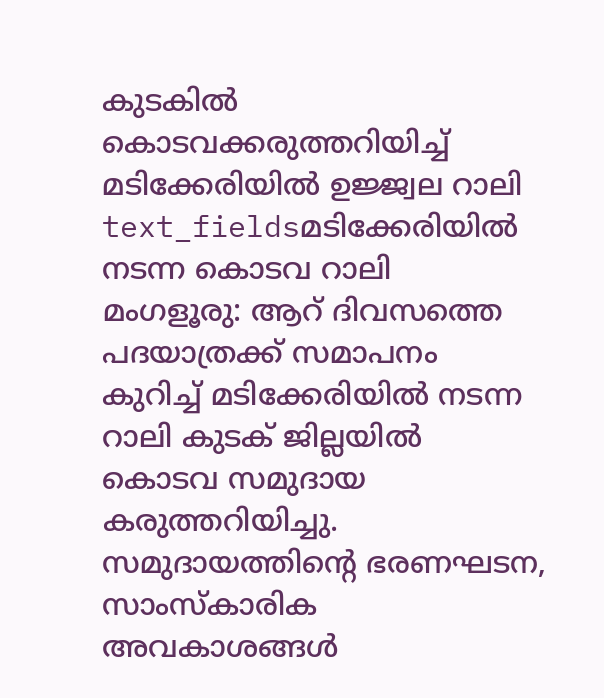കുടകിൽ കൊടവക്കരുത്തറിയിച്ച് മടിക്കേരിയിൽ ഉജ്ജ്വല റാലി
text_fieldsമടിക്കേരിയിൽ നടന്ന കൊടവ റാലി
മംഗളൂരു: ആറ് ദിവസത്തെ പദയാത്രക്ക് സമാപനം കുറിച്ച് മടിക്കേരിയിൽ നടന്ന റാലി കുടക് ജില്ലയിൽ കൊടവ സമുദായ കരുത്തറിയിച്ചു. സമുദായത്തിന്റെ ഭരണഘടന, സാംസ്കാരിക അവകാശങ്ങൾ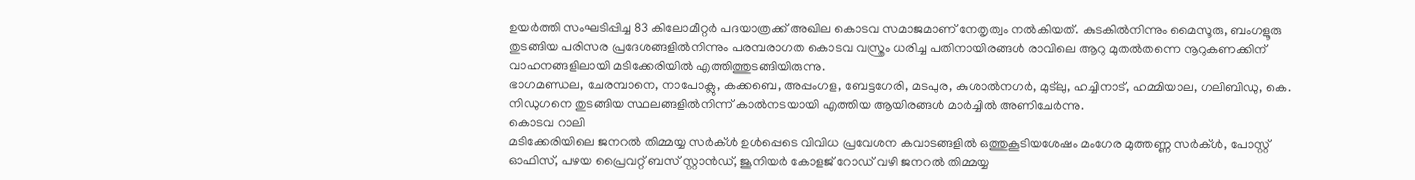ഉയർത്തി സംഘടിപ്പിച്ച 83 കിലോമീറ്റർ പദയാത്രക്ക് അഖില കൊടവ സമാജമാണ് നേതൃത്വം നൽകിയത്. കുടകിൽനിന്നും മൈസൂരു, ബംഗളൂരു തുടങ്ങിയ പരിസര പ്രദേശങ്ങളിൽനിന്നും പരമ്പരാഗത കൊടവ വസ്ത്രം ധരിച്ച പതിനായിരങ്ങൾ രാവിലെ ആറു മുതൽതന്നെ നൂറുകണക്കിന് വാഹനങ്ങളിലായി മടിക്കേരിയിൽ എത്തിത്തുടങ്ങിയിരുന്നു.
ഭാഗമണ്ഡല, ചേരമ്പാനെ, നാപോക്ലു, കക്കബെ, അപ്പംഗള, ബേട്ടഗേരി, മടപുര, കുശാൽനഗർ, മുട്ലു, ഹച്ചിനാട്, ഹമ്മിയാല, ഗലിബിഡു, കെ. നിഡുഗനെ തുടങ്ങിയ സ്ഥലങ്ങളിൽനിന്ന് കാൽനടയായി എത്തിയ ആയിരങ്ങൾ മാർച്ചിൽ അണിചേർന്നു.
കൊടവ റാലി
മടിക്കേരിയിലെ ജനറൽ തിമ്മയ്യ സർക്ൾ ഉൾപ്പെടെ വിവിധ പ്രവേശന കവാടങ്ങളിൽ ഒത്തുകൂടിയശേഷം മംഗേര മുത്തണ്ണ സർക്ൾ, പോസ്റ്റ് ഓഫിസ്, പഴയ പ്രൈവറ്റ് ബസ് സ്റ്റാൻഡ്, ജൂനിയർ കോളജ് റോഡ് വഴി ജനറൽ തിമ്മയ്യ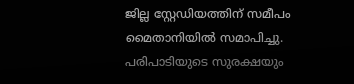ജില്ല സ്റ്റേഡിയത്തിന് സമീപം മൈതാനിയിൽ സമാപിച്ചു. പരിപാടിയുടെ സുരക്ഷയും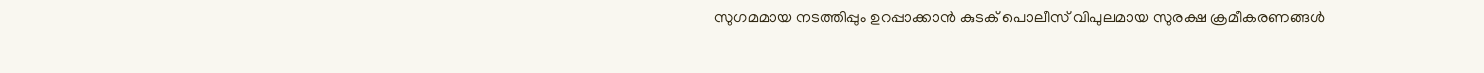സുഗമമായ നടത്തിപ്പും ഉറപ്പാക്കാൻ കുടക് പൊലീസ് വിപുലമായ സുരക്ഷ ക്രമീകരണങ്ങൾ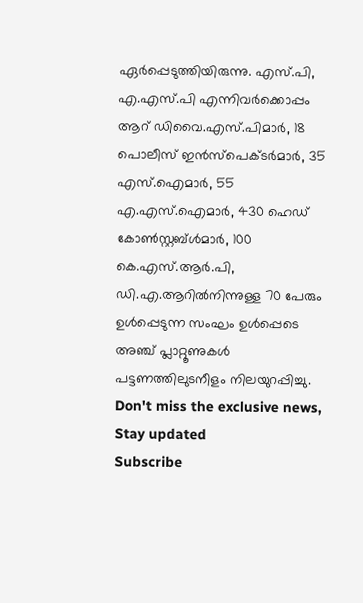ഏർപ്പെടുത്തിയിരുന്നു. എസ്.പി, എ.എസ്.പി എന്നിവർക്കൊപ്പം ആറ് ഡിവൈ.എസ്.പിമാർ, 18 പൊലീസ് ഇൻസ്പെക്ടർമാർ, 35 എസ്.ഐമാർ, 55 എ.എസ്.ഐമാർ, 430 ഹെഡ് കോൺസ്റ്റബ്ൾമാർ, 100 കെ.എസ്.ആർ.പി, ഡി.എ.ആറിൽനിന്നുള്ള 70 പേരും ഉൾപ്പെടുന്ന സംഘം ഉൾപ്പെടെ അഞ്ച് പ്ലാറ്റൂണുകൾ പട്ടണത്തിലുടനീളം നിലയുറപ്പിച്ചു.
Don't miss the exclusive news, Stay updated
Subscribe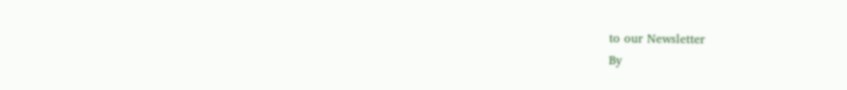to our Newsletter
By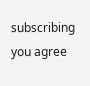subscribing you agree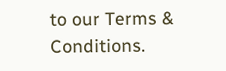to our Terms & Conditions.